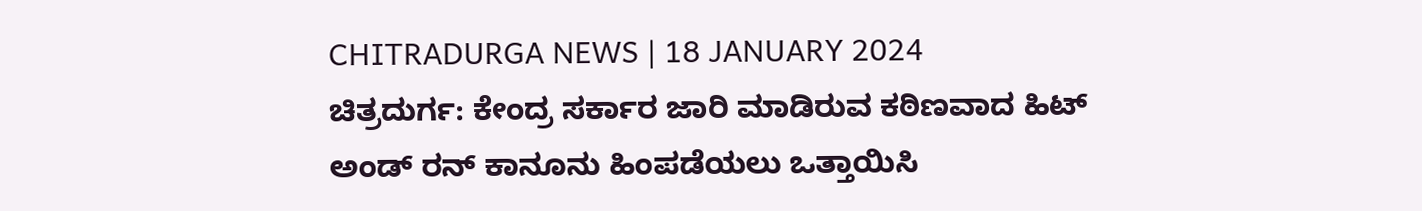CHITRADURGA NEWS | 18 JANUARY 2024
ಚಿತ್ರದುರ್ಗ: ಕೇಂದ್ರ ಸರ್ಕಾರ ಜಾರಿ ಮಾಡಿರುವ ಕಠಿಣವಾದ ಹಿಟ್ ಅಂಡ್ ರನ್ ಕಾನೂನು ಹಿಂಪಡೆಯಲು ಒತ್ತಾಯಿಸಿ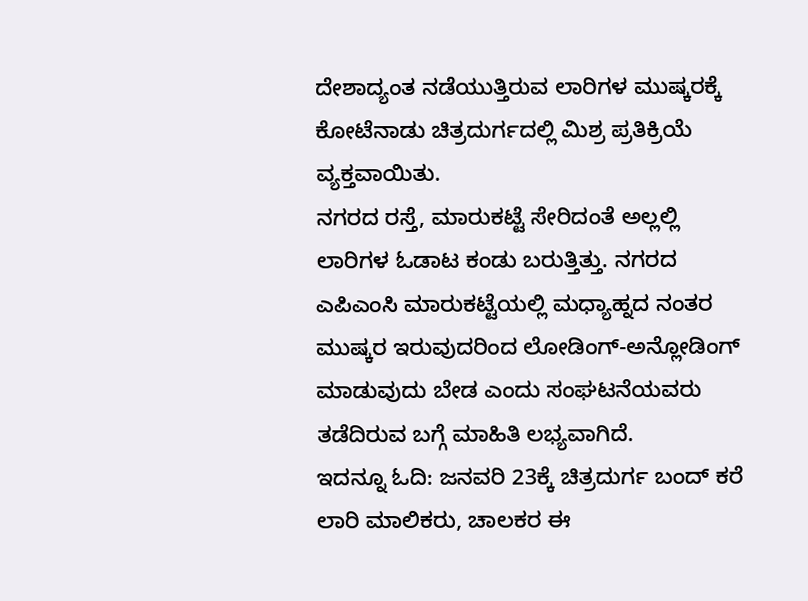ದೇಶಾದ್ಯಂತ ನಡೆಯುತ್ತಿರುವ ಲಾರಿಗಳ ಮುಷ್ಕರಕ್ಕೆ ಕೋಟೆನಾಡು ಚಿತ್ರದುರ್ಗದಲ್ಲಿ ಮಿಶ್ರ ಪ್ರತಿಕ್ರಿಯೆ ವ್ಯಕ್ತವಾಯಿತು.
ನಗರದ ರಸ್ತೆ, ಮಾರುಕಟ್ಟೆ ಸೇರಿದಂತೆ ಅಲ್ಲಲ್ಲಿ ಲಾರಿಗಳ ಓಡಾಟ ಕಂಡು ಬರುತ್ತಿತ್ತು. ನಗರದ ಎಪಿಎಂಸಿ ಮಾರುಕಟ್ಟೆಯಲ್ಲಿ ಮಧ್ಯಾಹ್ನದ ನಂತರ ಮುಷ್ಕರ ಇರುವುದರಿಂದ ಲೋಡಿಂಗ್-ಅನ್ಲೋಡಿಂಗ್ ಮಾಡುವುದು ಬೇಡ ಎಂದು ಸಂಘಟನೆಯವರು ತಡೆದಿರುವ ಬಗ್ಗೆ ಮಾಹಿತಿ ಲಭ್ಯವಾಗಿದೆ.
ಇದನ್ನೂ ಓದಿ: ಜನವರಿ 23ಕ್ಕೆ ಚಿತ್ರದುರ್ಗ ಬಂದ್ ಕರೆ
ಲಾರಿ ಮಾಲಿಕರು, ಚಾಲಕರ ಈ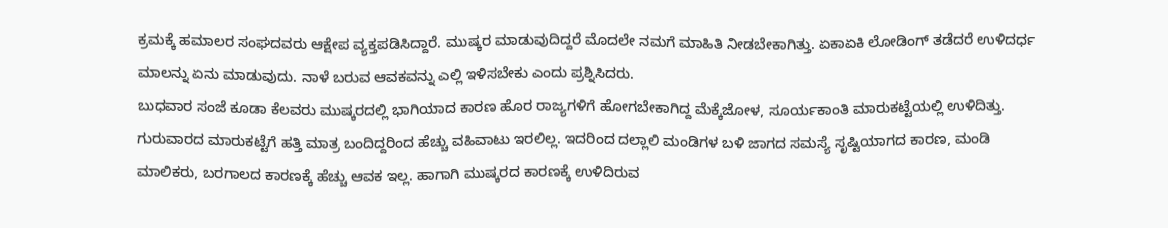ಕ್ರಮಕ್ಕೆ ಹಮಾಲರ ಸಂಘದವರು ಆಕ್ಷೇಪ ವ್ಯಕ್ತಪಡಿಸಿದ್ದಾರೆ. ಮುಷ್ಕರ ಮಾಡುವುದಿದ್ದರೆ ಮೊದಲೇ ನಮಗೆ ಮಾಹಿತಿ ನೀಡಬೇಕಾಗಿತ್ತು. ಏಕಾಏಕಿ ಲೋಡಿಂಗ್ ತಡೆದರೆ ಉಳಿದರ್ಧ ಮಾಲನ್ನು ಏನು ಮಾಡುವುದು. ನಾಳೆ ಬರುವ ಆವಕವನ್ನು ಎಲ್ಲಿ ಇಳಿಸಬೇಕು ಎಂದು ಪ್ರಶ್ನಿಸಿದರು.
ಬುಧವಾರ ಸಂಜೆ ಕೂಡಾ ಕೆಲವರು ಮುಷ್ಕರದಲ್ಲಿ ಭಾಗಿಯಾದ ಕಾರಣ ಹೊರ ರಾಜ್ಯಗಳಿಗೆ ಹೋಗಬೇಕಾಗಿದ್ದ ಮೆಕ್ಕೆಜೋಳ, ಸೂರ್ಯಕಾಂತಿ ಮಾರುಕಟ್ಟೆಯಲ್ಲಿ ಉಳಿದಿತ್ತು.
ಗುರುವಾರದ ಮಾರುಕಟ್ಟೆಗೆ ಹತ್ತಿ ಮಾತ್ರ ಬಂದಿದ್ದರಿಂದ ಹೆಚ್ಚು ವಹಿವಾಟು ಇರಲಿಲ್ಲ. ಇದರಿಂದ ದಲ್ಲಾಲಿ ಮಂಡಿಗಳ ಬಳಿ ಜಾಗದ ಸಮಸ್ಯೆ ಸೃಷ್ಟಿಯಾಗದ ಕಾರಣ, ಮಂಡಿ ಮಾಲಿಕರು, ಬರಗಾಲದ ಕಾರಣಕ್ಕೆ ಹೆಚ್ಚು ಆವಕ ಇಲ್ಲ. ಹಾಗಾಗಿ ಮುಷ್ಕರದ ಕಾರಣಕ್ಕೆ ಉಳಿದಿರುವ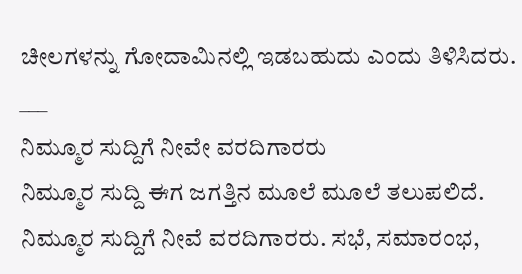ಚೀಲಗಳನ್ನು ಗೋದಾಮಿನಲ್ಲಿ ಇಡಬಹುದು ಎಂದು ತಿಳಿಸಿದರು.
___
ನಿಮ್ಮೂರ ಸುದ್ದಿಗೆ ನೀವೇ ವರದಿಗಾರರು
ನಿಮ್ಮೂರ ಸುದ್ದಿ ಈಗ ಜಗತ್ತಿನ ಮೂಲೆ ಮೂಲೆ ತಲುಪಲಿದೆ. ನಿಮ್ಮೂರ ಸುದ್ದಿಗೆ ನೀವೆ ವರದಿಗಾರರು. ಸಭೆ, ಸಮಾರಂಭ,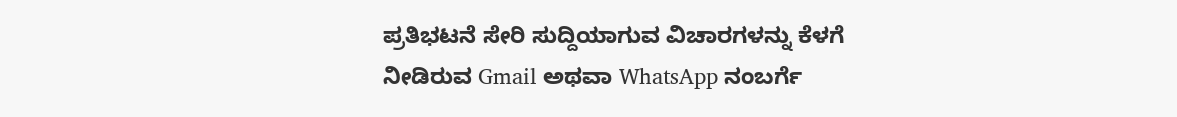ಪ್ರತಿಭಟನೆ ಸೇರಿ ಸುದ್ದಿಯಾಗುವ ವಿಚಾರಗಳನ್ನು ಕೆಳಗೆ ನೀಡಿರುವ Gmail ಅಥವಾ WhatsApp ನಂಬರ್ಗೆ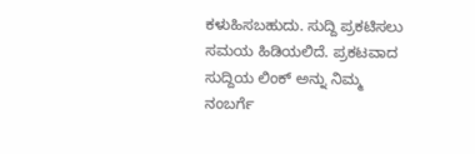ಕಳುಹಿಸಬಹುದು. ಸುದ್ದಿ ಪ್ರಕಟಿಸಲು ಸಮಯ ಹಿಡಿಯಲಿದೆ. ಪ್ರಕಟವಾದ ಸುದ್ದಿಯ ಲಿಂಕ್ ಅನ್ನು ನಿಮ್ಮ ನಂಬರ್ಗೆ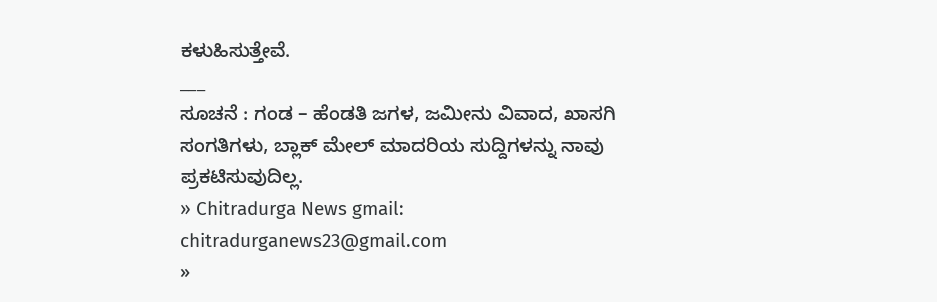ಕಳುಹಿಸುತ್ತೇವೆ.
___
ಸೂಚನೆ : ಗಂಡ – ಹೆಂಡತಿ ಜಗಳ, ಜಮೀನು ವಿವಾದ, ಖಾಸಗಿ ಸಂಗತಿಗಳು, ಬ್ಲಾಕ್ ಮೇಲ್ ಮಾದರಿಯ ಸುದ್ದಿಗಳನ್ನು ನಾವು ಪ್ರಕಟಿಸುವುದಿಲ್ಲ.
» Chitradurga News gmail: chitradurganews23@gmail.com
»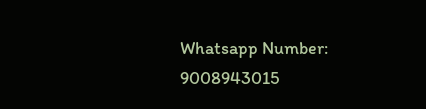Whatsapp Number: 9008943015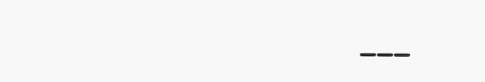___